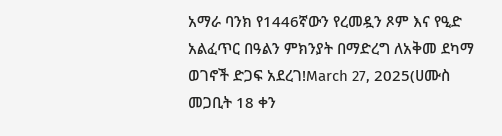አማራ ባንክ የ1446ኛውን የረመዷን ጾም እና የዒድ አልፈጥር በዓልን ምክንያት በማድረግ ለአቅመ ደካማ ወገኖች ድጋፍ አደረገ!March 27, 2025(ሀሙስ መጋቢት 18 ቀን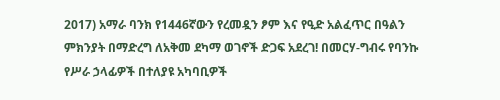2017) አማራ ባንክ የ1446ኛውን የረመዷን ፆም እና የዒድ አልፈጥር በዓልን ምክንያት በማድረግ ለአቅመ ደካማ ወገኖች ድጋፍ አደረገ! በመርሃ-ግብሩ የባንኩ የሥራ ኃላፊዎች በተለያዩ አካባቢዎች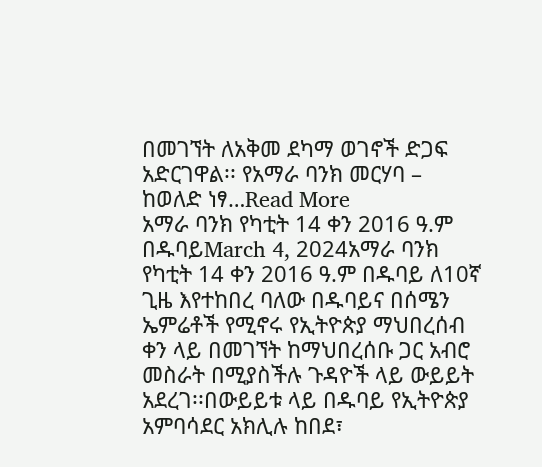በመገኘት ለአቅመ ደካማ ወገኖች ድጋፍ አድርገዋል፡፡ የአማራ ባንክ መርሃባ – ከወለድ ነፃ…Read More
አማራ ባንክ የካቲት 14 ቀን 2016 ዓ.ም በዱባይMarch 4, 2024አማራ ባንክ የካቲት 14 ቀን 2016 ዓ.ም በዱባይ ለ10ኛ ጊዜ እየተከበረ ባለው በዱባይና በሰሜን ኤምሬቶች የሚኖሩ የኢትዮጵያ ማህበረሰብ ቀን ላይ በመገኘት ከማህበረሰቡ ጋር አብሮ መስራት በሚያስችሉ ጉዳዮች ላይ ውይይት አደረገ፡፡በውይይቱ ላይ በዱባይ የኢትዮጵያ አምባሳደር አክሊሉ ከበደ፣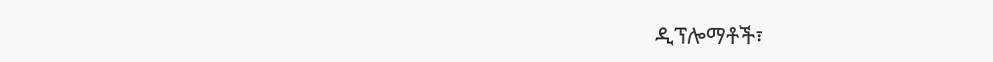ዲፕሎማቶች፣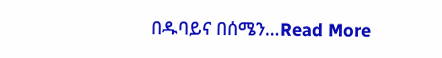በዱባይና በሰሜን…Read More